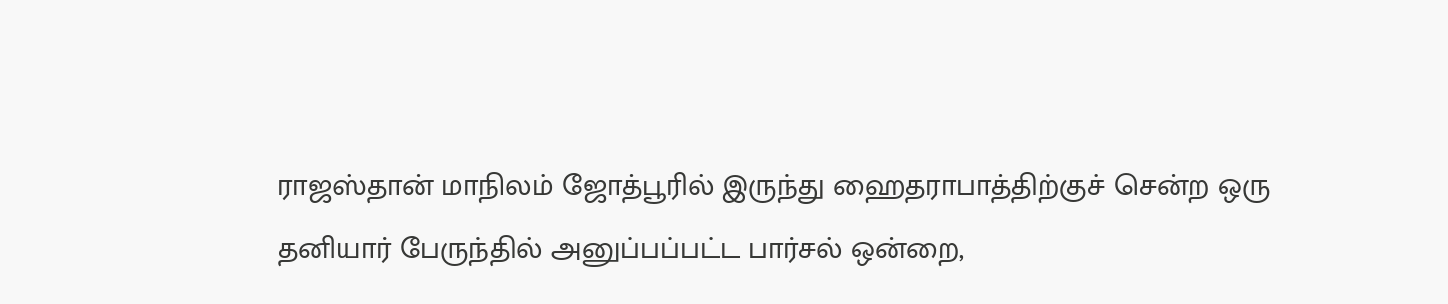ராஜஸ்தான் மாநிலம் ஜோத்பூரில் இருந்து ஹைதராபாத்திற்குச் சென்ற ஒரு தனியார் பேருந்தில் அனுப்பப்பட்ட பார்சல் ஒன்றை,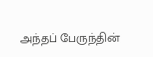அந்தப் பேருந்தின்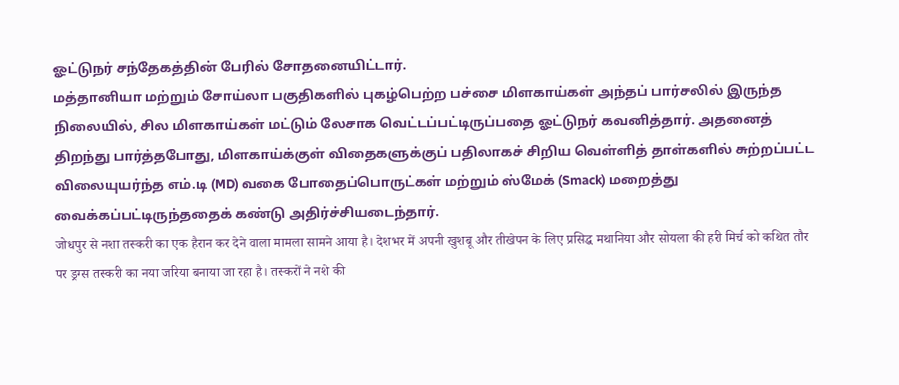ஓட்டுநர் சந்தேகத்தின் பேரில் சோதனையிட்டார்.
மத்தானியா மற்றும் சோய்லா பகுதிகளில் புகழ்பெற்ற பச்சை மிளகாய்கள் அந்தப் பார்சலில் இருந்த நிலையில், சில மிளகாய்கள் மட்டும் லேசாக வெட்டப்பட்டிருப்பதை ஓட்டுநர் கவனித்தார். அதனைத் திறந்து பார்த்தபோது, மிளகாய்க்குள் விதைகளுக்குப் பதிலாகச் சிறிய வெள்ளித் தாள்களில் சுற்றப்பட்ட விலையுயர்ந்த எம்.டி (MD) வகை போதைப்பொருட்கள் மற்றும் ஸ்மேக் (Smack) மறைத்து வைக்கப்பட்டிருந்ததைக் கண்டு அதிர்ச்சியடைந்தார்.
जोधपुर से नशा तस्करी का एक हैरान कर देने वाला मामला सामने आया है। देशभर में अपनी खुशबू और तीखेपन के लिए प्रसिद्ध मथानिया और सोयला की हरी मिर्च को कथित तौर पर ड्रग्स तस्करी का नया जरिया बनाया जा रहा है। तस्करों ने नशे की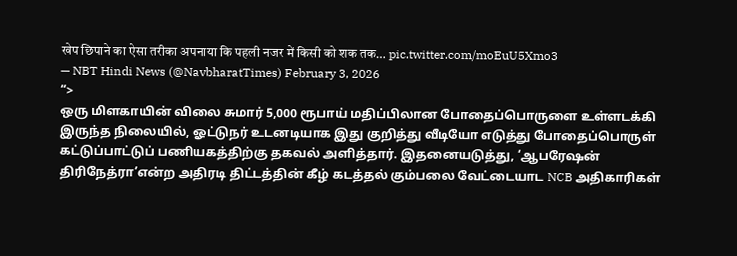खेप छिपाने का ऐसा तरीका अपनाया कि पहली नजर में किसी को शक तक… pic.twitter.com/moEuU5Xmo3
— NBT Hindi News (@NavbharatTimes) February 3, 2026
“>
ஒரு மிளகாயின் விலை சுமார் 5,000 ரூபாய் மதிப்பிலான போதைப்பொருளை உள்ளடக்கி இருந்த நிலையில், ஓட்டுநர் உடனடியாக இது குறித்து வீடியோ எடுத்து போதைப்பொருள் கட்டுப்பாட்டுப் பணியகத்திற்கு தகவல் அளித்தார். இதனையடுத்து, ‘ஆபரேஷன் திரிநேத்ரா’என்ற அதிரடி திட்டத்தின் கீழ் கடத்தல் கும்பலை வேட்டையாட NCB அதிகாரிகள்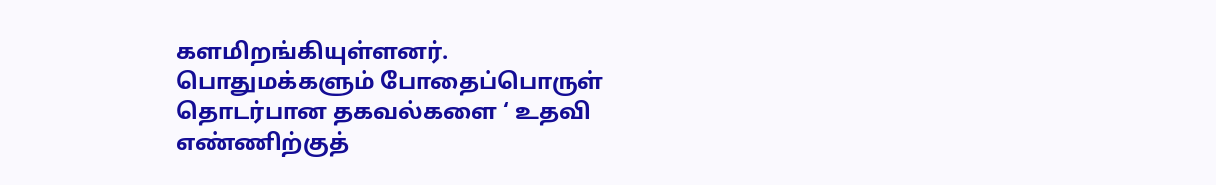களமிறங்கியுள்ளனர்.
பொதுமக்களும் போதைப்பொருள் தொடர்பான தகவல்களை ‘ உதவி எண்ணிற்குத்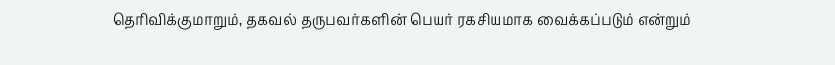தெரிவிக்குமாறும், தகவல் தருபவர்களின் பெயர் ரகசியமாக வைக்கப்படும் என்றும்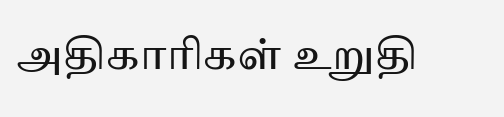அதிகாரிகள் உறுதி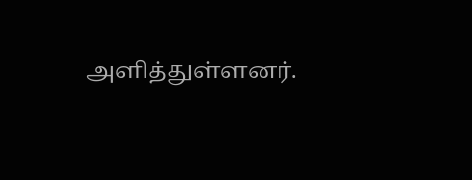அளித்துள்ளனர்.